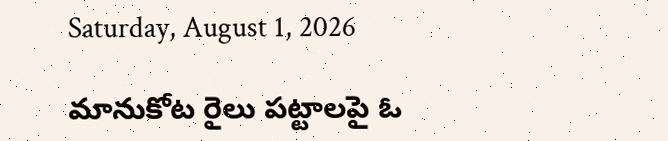Saturday, August 1, 2026

మానుకోట రైలు పట్టాలపై ఓ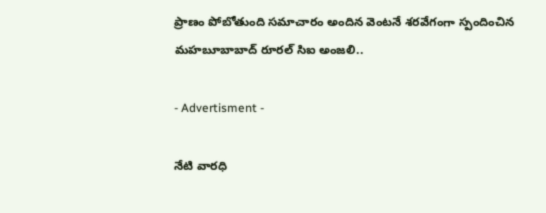ప్రాణం పోబోతుంది సమాచారం అందిన వెంటనే శరవేగంగా స్పందించిన మహబూబాబాద్ రూరల్ సిఐ అంజలి..

- Advertisment -

నేటి వారధి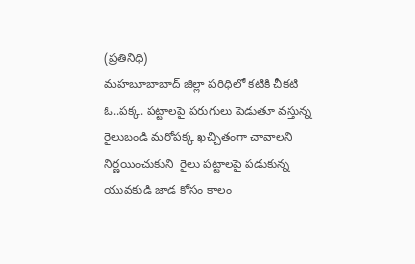(ప్రతినిధి)
మహబూబాబాద్ జిల్లా పరిధిలో కటికి చీకటి ఓ..పక్క. పట్టాలపై పరుగులు పెడుతూ వస్తున్న రైలుబండి మరోపక్క ఖచ్చితంగా చావాలని నిర్ణయించుకుని  రైలు పట్టాలపై పడుకున్న యువకుడి జాడ కోసం కాలం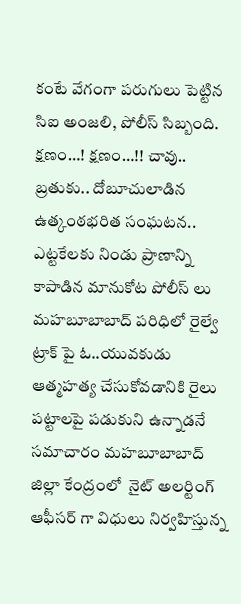కంటే వేగంగా పరుగులు పెట్టిన సిఐ అంజలి, పోలీస్ సిబ్బంది.
క్షణం…! క్షణం…!! చావు.. బ్రతుకు.. దోబూచులాడిన ఉత్కంఠభరిత సంఘటన..
ఎట్టకేలకు నిండు ప్రాణాన్ని కాపాడిన మానుకోట పోలీస్ లు మహబూబాబాద్ పరిధిలో రైల్వే ట్రాక్ పై ఓ..యువకుడు ఆత్మహత్య చేసుకోవడానికి రైలు పట్టాలపై పడుకుని ఉన్నాడనే సమాచారం మహబూబాబాద్ జిల్లా కేంద్రంలో  నైట్ అలర్టింగ్ ఆఫీసర్ గా విధులు నిర్వహిస్తున్న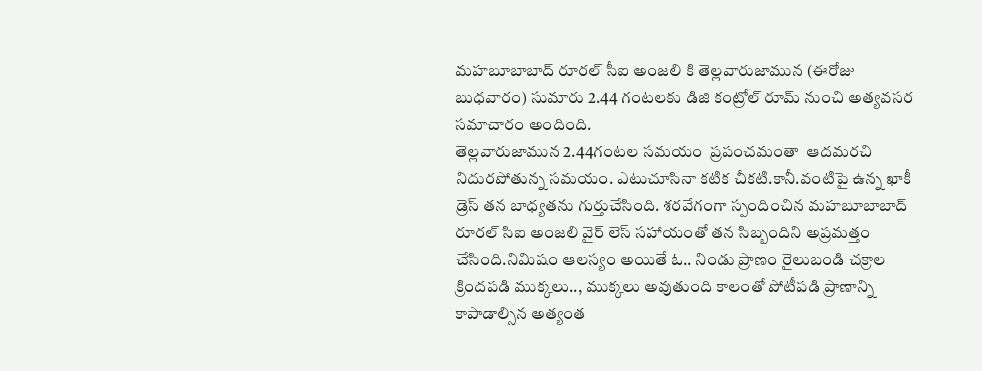మహబూబాబాద్ రూరల్ సీఐ అంజలి కి తెల్లవారుజామున (ఈరోజు బుధవారం) సుమారు 2.44 గంటలకు డిజి కంట్రోల్ రూమ్ నుంచి అత్యవసర సమాచారం అందింది.
తెల్లవారుజామున 2.44గంటల సమయం  ప్రపంచమంతా  ఆదమరచి నిదురపోతున్న సమయం. ఎటుచూసినా కటిక చీకటి.కానీ.వంటిపై ఉన్న ఖాకీ డ్రెస్ తన బాధ్యతను గుర్తుచేసింది. శరవేగంగా స్పందించిన మహబూబాబాద్ రూరల్ సిఐ అంజలి వైర్ లెస్ సహాయంతో తన సిబ్బందిని అప్రమత్తం చేసింది.నిమిషం ఆలస్యం అయితే ఓ.. నిండు ప్రాణం రైలుబండి చక్రాల క్రిందపడి ముక్కలు.., ముక్కలు అవుతుంది కాలంతో పోటీపడి ప్రాణాన్ని కాపాడాల్సిన అత్యంత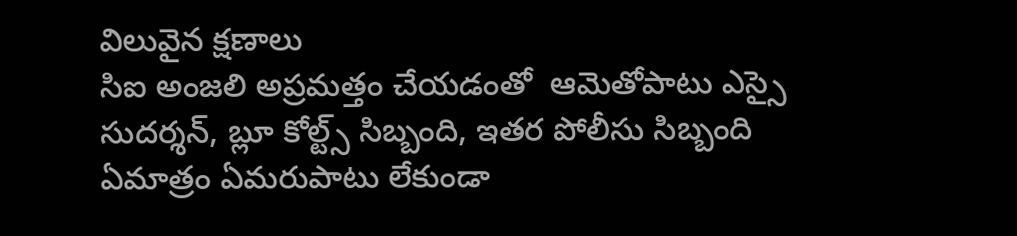విలువైన క్షణాలు
సిఐ అంజలి అప్రమత్తం చేయడంతో  ఆమెతోపాటు ఎస్సై సుదర్శన్, బ్లూ కోల్ట్స్ సిబ్బంది, ఇతర పోలీసు సిబ్బంది  ఏమాత్రం ఏమరుపాటు లేకుండా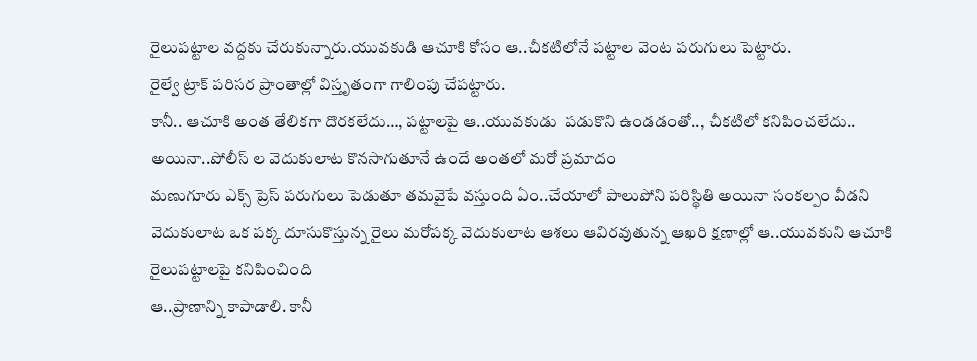రైలుపట్టాల వద్దకు చేరుకున్నారు.యువకుడి ఆచూకి కోసం ఆ..చీకటిలోనే పట్టాల వెంట పరుగులు పెట్టారు‌.
రైల్వే ట్రాక్ పరిసర ప్రాంతాల్లో విస్తృతంగా గాలింపు చేపట్టారు.
కానీ.. ఆచూకి అంత తేలికగా దొరకలేదు…, పట్టాలపై ఆ..యువకుడు  పడుకొని ఉండడంతో.., చీకటిలో కనిపించలేదు..
అయినా..పోలీస్ ల వెదుకులాట కొనసాగుతూనే ఉందే అంతలో మరో ప్రమాదం
మణుగూరు ఎక్స్ ప్రెస్ పరుగులు పెడుతూ తమవైపే వస్తుంది ఏం..చేయాలో పాలుపోని పరిస్థితి అయినా సంకల్పం వీడని వెదుకులాట ఒక పక్క దూసుకొస్తున్న రైలు మరోపక్క వెదుకులాట ఆశలు ఆవిరవుతున్న ఆఖరి క్షణాల్లో ఆ..యువకుని ఆచూకి రైలుపట్టాలపై కనిపించింది
ఆ..ప్రాణాన్ని కాపాడాలి. కానీ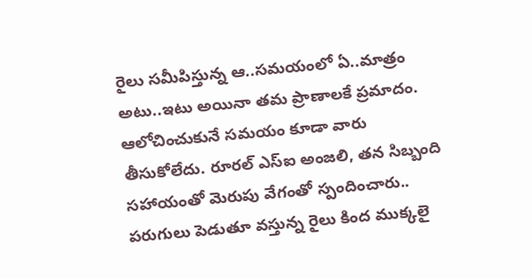రైలు సమీపిస్తున్న ఆ..సమయంలో ఏ..మాత్రం అటు..ఇటు అయినా తమ ప్రాణాలకే ప్రమాదం. ఆలోచించుకునే సమయం కూడా వారు తీసుకోలేదు. రూరల్ ఎస్ఐ అంజలి, తన సిబ్బంది సహాయంతో మెరుపు వేగంతో స్పందించారు.. పరుగులు పెడుతూ వస్తున్న రైలు కింద ముక్కలై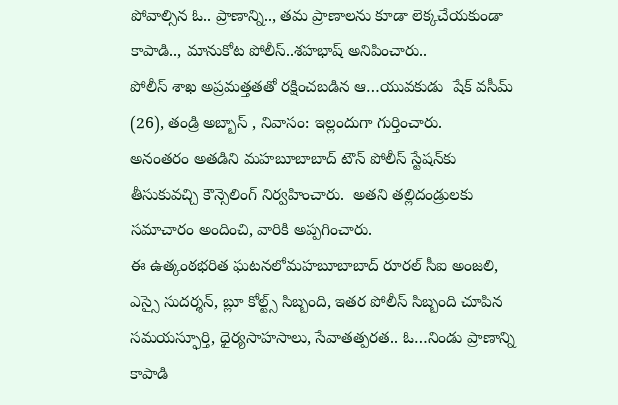పోవాల్సిన ఓ.. ప్రాణాన్ని.., తమ ప్రాణాలను కూడా లెక్కచేయకుండా కాపాడి.., మానుకోట పోలీస్..శహభాష్ అనిపించారు..
పోలీస్ శాఖ అప్రమత్తతతో రక్షించబడిన ఆ…యువకుడు  షేక్ వసీమ్ (26), తండ్రి అబ్బాస్ , నివాసం: ఇల్లందుగా గుర్తించారు.
అనంతరం అతడిని మహబూబాబాద్ టౌన్ పోలీస్ స్టేషన్‌కు తీసుకువచ్చి కౌన్సెలింగ్ నిర్వహించారు.  అతని తల్లిదండ్రులకు సమాచారం అందించి, వారికి అప్పగించారు.
ఈ ఉత్కంఠభరిత ఘటనలోమహబూబాబాద్ రూరల్ సీఐ అంజలి, ఎస్సై సుదర్శన్, బ్లూ కోల్ట్స్ సిబ్బంది, ఇతర పోలీస్ సిబ్బంది చూపిన సమయస్ఫూర్తి, ధైర్యసాహసాలు, సేవాతత్పరత.. ఓ…నిండు ప్రాణాన్ని కాపాడి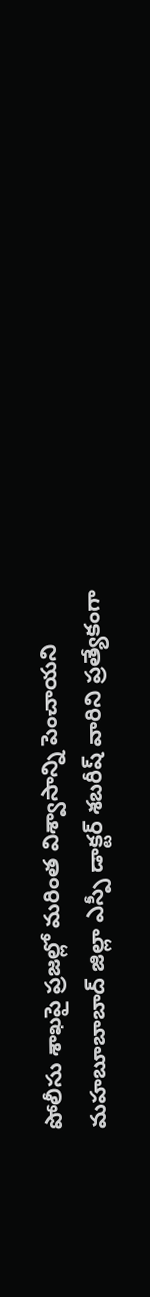పోలీసు శాఖపై ప్రజల్లో మరింత విశ్వాసాన్ని పెంచాయని
మహబూబాబాద్ జిల్లా ఎస్పీ డాక్టర్ శబరీష్ వారిని ప్రత్యేకంగా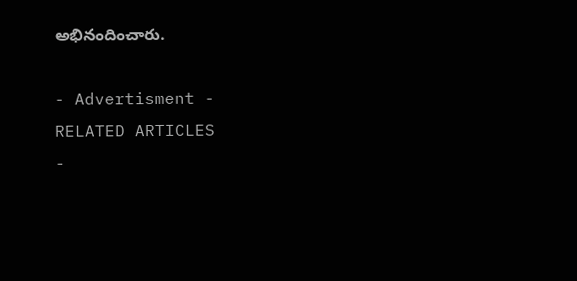అభినందించారు.

- Advertisment -
RELATED ARTICLES
-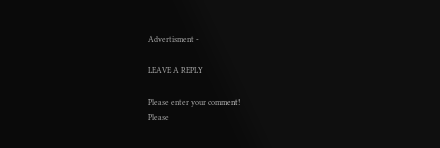Advertisment -

LEAVE A REPLY

Please enter your comment!
Please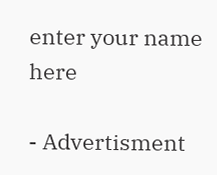enter your name here

- Advertisment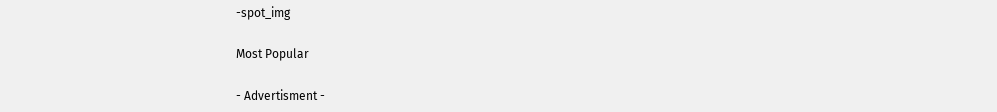-spot_img

Most Popular

- Advertisment -